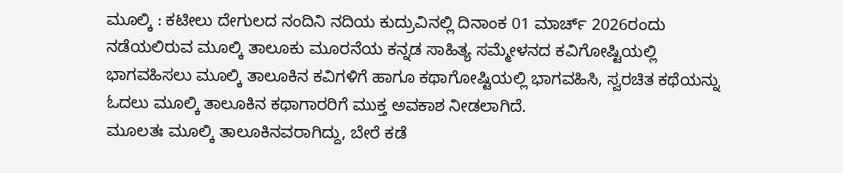ಮೂಲ್ಕಿ : ಕಟೀಲು ದೇಗುಲದ ನಂದಿನಿ ನದಿಯ ಕುದ್ರುವಿನಲ್ಲಿ ದಿನಾಂಕ 01 ಮಾರ್ಚ್ 2026ರಂದು ನಡೆಯಲಿರುವ ಮೂಲ್ಕಿ ತಾಲೂಕು ಮೂರನೆಯ ಕನ್ನಡ ಸಾಹಿತ್ಯ ಸಮ್ಮೇಳನದ ಕವಿಗೋಷ್ಟಿಯಲ್ಲಿ ಭಾಗವಹಿಸಲು ಮೂಲ್ಕಿ ತಾಲೂಕಿನ ಕವಿಗಳಿಗೆ ಹಾಗೂ ಕಥಾಗೋಷ್ಟಿಯಲ್ಲಿ ಭಾಗವಹಿಸಿ, ಸ್ವರಚಿತ ಕಥೆಯನ್ನು ಓದಲು ಮೂಲ್ಕಿ ತಾಲೂಕಿನ ಕಥಾಗಾರರಿಗೆ ಮುಕ್ತ ಅವಕಾಶ ನೀಡಲಾಗಿದೆ.
ಮೂಲತಃ ಮೂಲ್ಕಿ ತಾಲೂಕಿನವರಾಗಿದ್ದು, ಬೇರೆ ಕಡೆ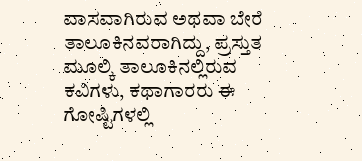ವಾಸವಾಗಿರುವ ಅಥವಾ ಬೇರೆ ತಾಲೂಕಿನವರಾಗಿದ್ದು, ಪ್ರಸ್ತುತ ಮೂಲ್ಕಿ ತಾಲೂಕಿನಲ್ಲಿರುವ ಕವಿಗಳು, ಕಥಾಗಾರರು ಈ ಗೋಷ್ಟಿಗಳಲ್ಲಿ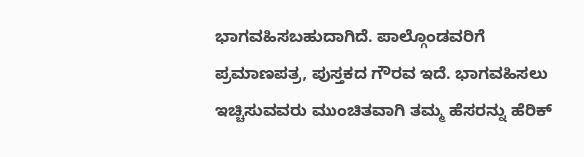ಭಾಗವಹಿಸಬಹುದಾಗಿದೆ. ಪಾಲ್ಗೊಂಡವರಿಗೆ ಪ್ರಮಾಣಪತ್ರ, ಪುಸ್ತಕದ ಗೌರವ ಇದೆ. ಭಾಗವಹಿಸಲು ಇಚ್ಚಿಸುವವರು ಮುಂಚಿತವಾಗಿ ತಮ್ಮ ಹೆಸರನ್ನು ಹೆರಿಕ್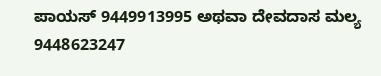ಪಾಯಸ್ 9449913995 ಅಥವಾ ದೇವದಾಸ ಮಲ್ಯ 9448623247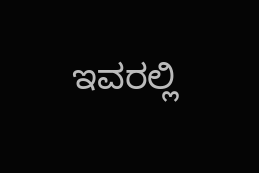ಇವರಲ್ಲಿ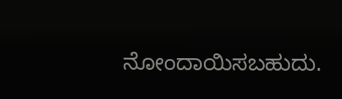ನೋಂದಾಯಿಸಬಹುದು.